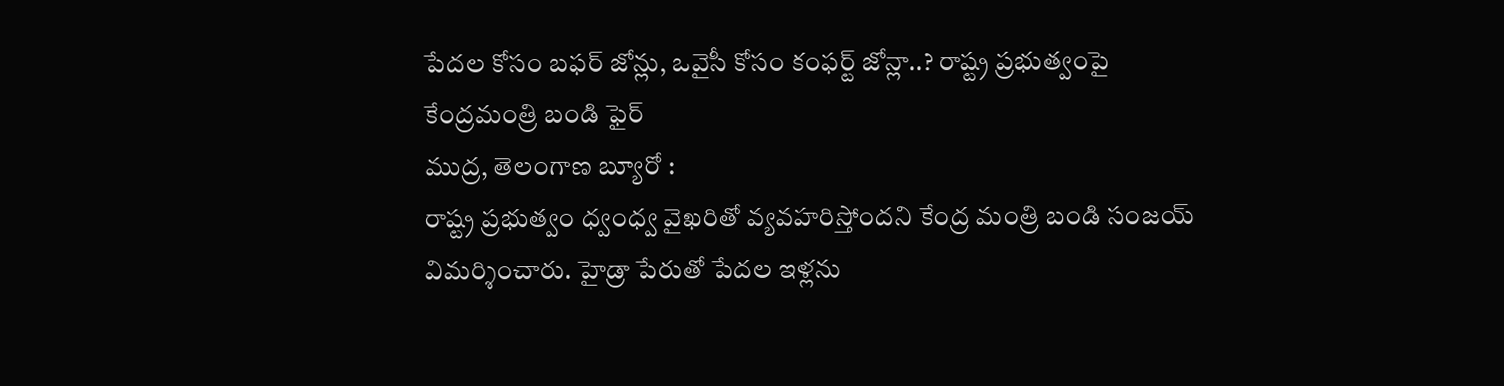పేదల కోసం బఫర్ జోన్లు, ఒవైసీ కోసం కంఫర్ట్ జోన్లా..? రాష్ట్ర ప్రభుత్వంపై కేంద్రమంత్రి బండి ఫైర్
ముద్ర, తెలంగాణ బ్యూరో :
రాష్ట్ర ప్రభుత్వం ధ్వంధ్వ వైఖరితో వ్యవహరిస్తోందని కేంద్ర మంత్రి బండి సంజయ్ విమర్శించారు. హైడ్రా పేరుతో పేదల ఇళ్లను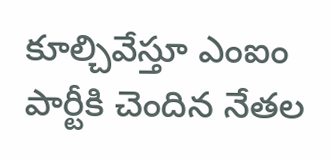కూల్చివేస్తూ ఎంఐం పార్టీకి చెందిన నేతల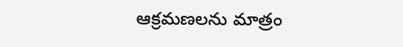ఆక్రమణలను మాత్రం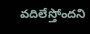వదిలేస్తోందని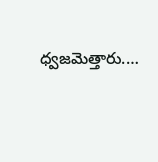ధ్వజమెత్తారు.…